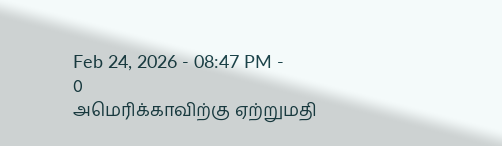Feb 24, 2026 - 08:47 PM -
0
அமெரிக்காவிற்கு ஏற்றுமதி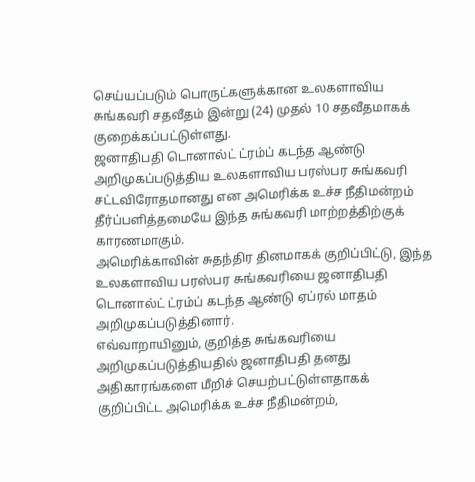செய்யப்படும் பொருட்களுக்கான உலகளாவிய சுங்கவரி சதவீதம் இன்று (24) முதல் 10 சதவீதமாகக் குறைக்கப்பட்டுள்ளது.
ஜனாதிபதி டொனால்ட் ட்ரம்ப் கடந்த ஆண்டு அறிமுகப்படுத்திய உலகளாவிய பரஸ்பர சுங்கவரி சட்டவிரோதமானது என அமெரிக்க உச்ச நீதிமன்றம் தீர்ப்பளித்தமையே இந்த சுங்கவரி மாற்றத்திற்குக் காரணமாகும்.
அமெரிக்காவின் சுதந்திர தினமாகக் குறிப்பிட்டு, இந்த உலகளாவிய பரஸ்பர சுங்கவரியை ஜனாதிபதி டொனால்ட் ட்ரம்ப் கடந்த ஆண்டு ஏப்ரல் மாதம் அறிமுகப்படுத்தினார்.
எவ்வாறாயினும், குறித்த சுங்கவரியை அறிமுகப்படுத்தியதில் ஜனாதிபதி தனது அதிகாரங்களை மீறிச் செயற்பட்டுள்ளதாகக் குறிப்பிட்ட அமெரிக்க உச்ச நீதிமன்றம்,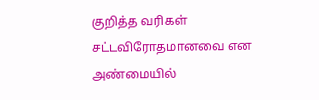குறித்த வரிகள் சட்டவிரோதமானவை என அண்மையில்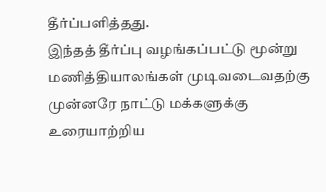தீர்ப்பளித்தது.
இந்தத் தீர்ப்பு வழங்கப்பட்டு மூன்று மணித்தியாலங்கள் முடிவடைவதற்கு முன்னரே நாட்டு மக்களுக்கு உரையாற்றிய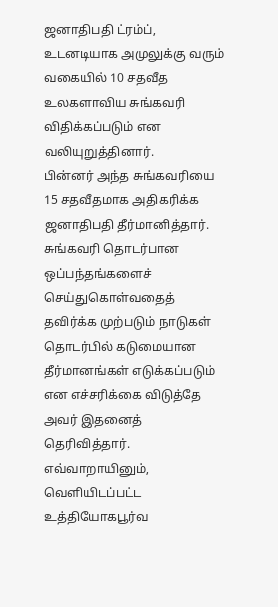ஜனாதிபதி ட்ரம்ப், உடனடியாக அமுலுக்கு வரும் வகையில் 10 சதவீத உலகளாவிய சுங்கவரி விதிக்கப்படும் என வலியுறுத்தினார்.
பின்னர் அந்த சுங்கவரியை 15 சதவீதமாக அதிகரிக்க ஜனாதிபதி தீர்மானித்தார். சுங்கவரி தொடர்பான ஒப்பந்தங்களைச் செய்துகொள்வதைத் தவிர்க்க முற்படும் நாடுகள் தொடர்பில் கடுமையான தீர்மானங்கள் எடுக்கப்படும் என எச்சரிக்கை விடுத்தே அவர் இதனைத் தெரிவித்தார்.
எவ்வாறாயினும், வெளியிடப்பட்ட உத்தியோகபூர்வ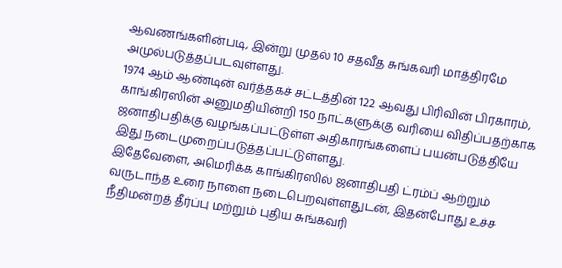ஆவணங்களின்படி, இன்று முதல் 10 சதவீத சுங்கவரி மாத்திரமே அமுல்படுத்தப்படவுள்ளது.
1974 ஆம் ஆண்டின் வர்த்தகச் சட்டத்தின் 122 ஆவது பிரிவின் பிரகாரம், காங்கிரஸின் அனுமதியின்றி 150 நாட்களுக்கு வரியை விதிப்பதற்காக ஜனாதிபதிக்கு வழங்கப்பட்டுள்ள அதிகாரங்களைப் பயன்படுத்தியே இது நடைமுறைப்படுத்தப்பட்டுள்ளது.
இதேவேளை, அமெரிக்க காங்கிரஸில் ஜனாதிபதி ட்ரம்ப் ஆற்றும் வருடாந்த உரை நாளை நடைபெறவுள்ளதுடன், இதன்போது உச்ச நீதிமன்றத் தீர்ப்பு மற்றும் புதிய சுங்கவரி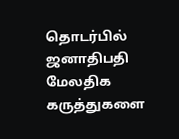தொடர்பில் ஜனாதிபதி மேலதிக கருத்துகளை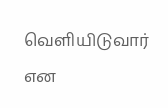வெளியிடுவார் என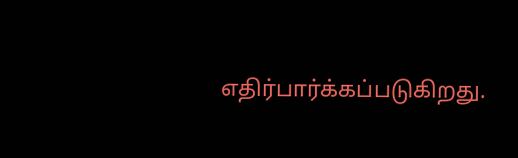எதிர்பார்க்கப்படுகிறது.